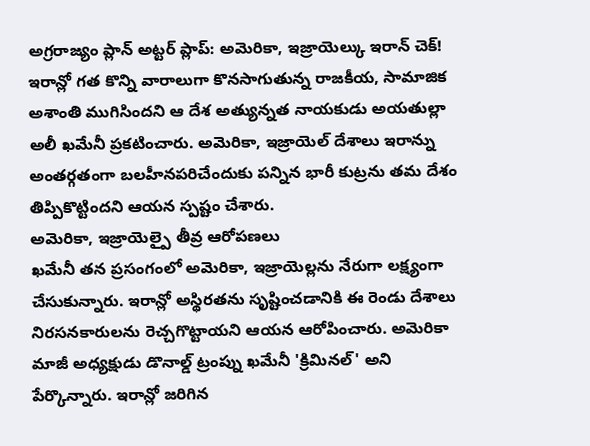అగ్రరాజ్యం ప్లాన్ అట్టర్ ప్లాప్: అమెరికా, ఇజ్రాయెల్కు ఇరాన్ చెక్!
ఇరాన్లో గత కొన్ని వారాలుగా కొనసాగుతున్న రాజకీయ, సామాజిక అశాంతి ముగిసిందని ఆ దేశ అత్యున్నత నాయకుడు అయతుల్లా అలీ ఖమేనీ ప్రకటించారు. అమెరికా, ఇజ్రాయెల్ దేశాలు ఇరాన్ను అంతర్గతంగా బలహీనపరిచేందుకు పన్నిన భారీ కుట్రను తమ దేశం తిప్పికొట్టిందని ఆయన స్పష్టం చేశారు.
అమెరికా, ఇజ్రాయెల్పై తీవ్ర ఆరోపణలు
ఖమేనీ తన ప్రసంగంలో అమెరికా, ఇజ్రాయెల్లను నేరుగా లక్ష్యంగా చేసుకున్నారు. ఇరాన్లో అస్థిరతను సృష్టించడానికి ఈ రెండు దేశాలు నిరసనకారులను రెచ్చగొట్టాయని ఆయన ఆరోపించారు. అమెరికా మాజీ అధ్యక్షుడు డొనాల్డ్ ట్రంప్ను ఖమేనీ 'క్రిమినల్' అని పేర్కొన్నారు. ఇరాన్లో జరిగిన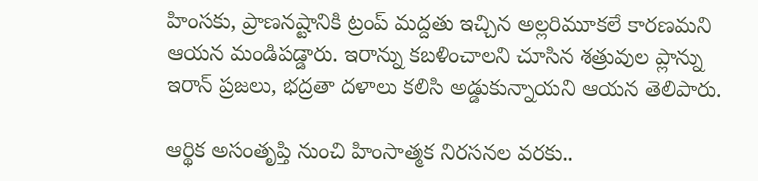హింసకు, ప్రాణనష్టానికి ట్రంప్ మద్దతు ఇచ్చిన అల్లరిమూకలే కారణమని ఆయన మండిపడ్డారు. ఇరాన్ను కబళించాలని చూసిన శత్రువుల ప్లాన్ను ఇరాన్ ప్రజలు, భద్రతా దళాలు కలిసి అడ్డుకున్నాయని ఆయన తెలిపారు.

ఆర్థిక అసంతృప్తి నుంచి హింసాత్మక నిరసనల వరకు..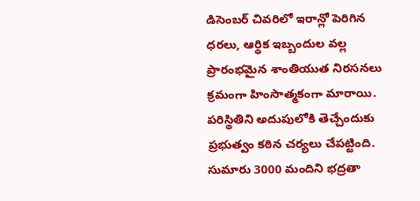డిసెంబర్ చివరిలో ఇరాన్లో పెరిగిన ధరలు, ఆర్థిక ఇబ్బందుల వల్ల ప్రారంభమైన శాంతియుత నిరసనలు క్రమంగా హింసాత్మకంగా మారాయి. పరిస్థితిని అదుపులోకి తెచ్చేందుకు ప్రభుత్వం కఠిన చర్యలు చేపట్టింది. సుమారు 3000 మందిని భద్రతా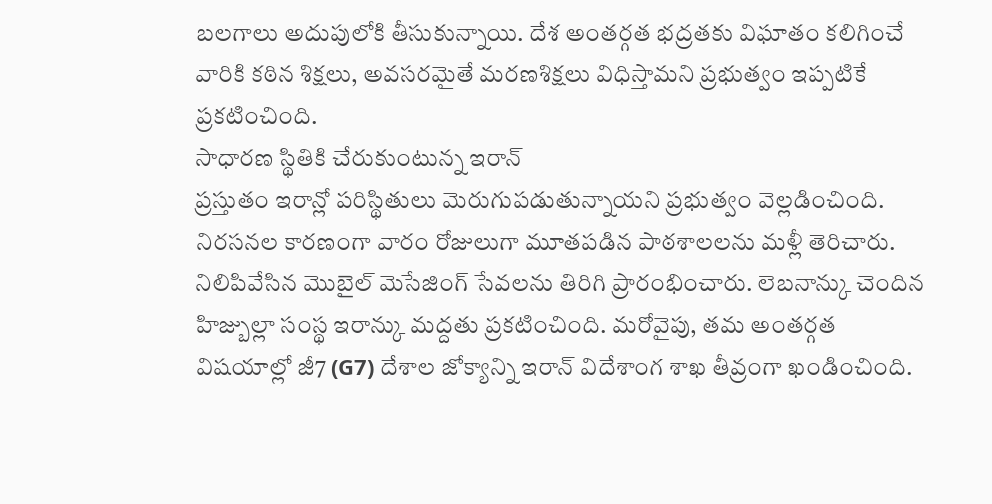బలగాలు అదుపులోకి తీసుకున్నాయి. దేశ అంతర్గత భద్రతకు విఘాతం కలిగించే వారికి కఠిన శిక్షలు, అవసరమైతే మరణశిక్షలు విధిస్తామని ప్రభుత్వం ఇప్పటికే ప్రకటించింది.
సాధారణ స్థితికి చేరుకుంటున్న ఇరాన్
ప్రస్తుతం ఇరాన్లో పరిస్థితులు మెరుగుపడుతున్నాయని ప్రభుత్వం వెల్లడించింది. నిరసనల కారణంగా వారం రోజులుగా మూతపడిన పాఠశాలలను మళ్లీ తెరిచారు. నిలిపివేసిన మొబైల్ మెసేజింగ్ సేవలను తిరిగి ప్రారంభించారు. లెబనాన్కు చెందిన హిజ్బుల్లా సంస్థ ఇరాన్కు మద్దతు ప్రకటించింది. మరోవైపు, తమ అంతర్గత విషయాల్లో జీ7 (G7) దేశాల జోక్యాన్ని ఇరాన్ విదేశాంగ శాఖ తీవ్రంగా ఖండించింది.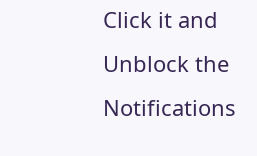Click it and Unblock the Notifications